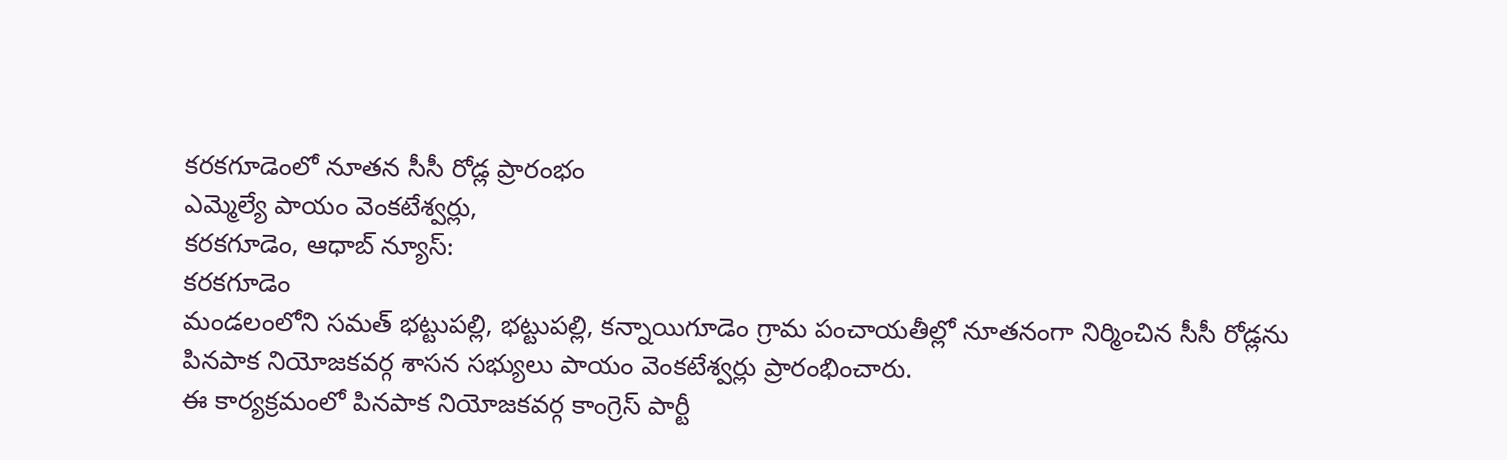కరకగూడెంలో నూతన సీసీ రోడ్ల ప్రారంభం
ఎమ్మెల్యే పాయం వెంకటేశ్వర్లు,
కరకగూడెం, ఆధాబ్ న్యూస్:
కరకగూడెం
మండలంలోని సమత్ భట్టుపల్లి, భట్టుపల్లి, కన్నాయిగూడెం గ్రామ పంచాయతీల్లో నూతనంగా నిర్మించిన సీసీ రోడ్లను పినపాక నియోజకవర్గ శాసన సభ్యులు పాయం వెంకటేశ్వర్లు ప్రారంభించారు.
ఈ కార్యక్రమంలో పినపాక నియోజకవర్గ కాంగ్రెస్ పార్టీ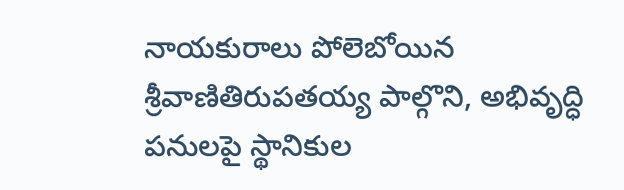నాయకురాలు పోలెబోయిన శ్రీవాణితిరుపతయ్య పాల్గొని, అభివృద్ధి పనులపై స్థానికుల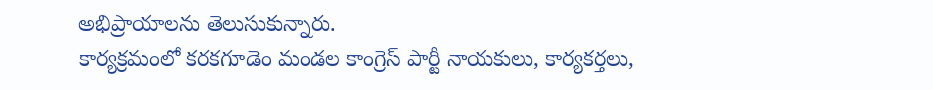అభిప్రాయాలను తెలుసుకున్నారు.
కార్యక్రమంలో కరకగూడెం మండల కాంగ్రెస్ పార్టీ నాయకులు, కార్యకర్తలు,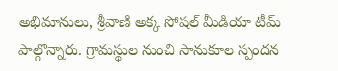అభిమానులు, శ్రీవాణి అక్క సోషల్ మీడియా టీమ్ పాల్గొన్నారు. గ్రామస్థుల నుంచి సానుకూల స్పందన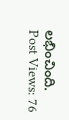లభించింది.
Post Views: 76